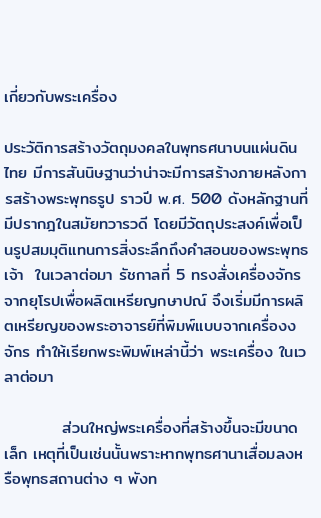เกี่ยวกับพระเครื่อง

ประวัติการสร้างวัตถุมงคลในพุทธศนาบนแผ่นดินไทย มีการสันนิษฐานว่าน่าจะมีการสร้างภายหลังการสร้างพระพุทธรูป ราวปี พ.ศ. 500 ดังหลักฐานที่มีปรากฎในสมัยทวารวดี โดยมีวัตถุประสงค์เพื่อเป็นรูปสมมุติแทนการสิ่งระลึกถึงคำสอนของพระพุทธเจ้า  ในเวลาต่อมา รัชกาลที่ 5 ทรงสั่งเครื่องจักรจากยุโรปเพื่อผลิตเหรียญกษาปณ์ จึงเริ่มมีการผลิตเหรียญของพระอาจารย์ที่พิมพ์แบบจากเครื่องงจักร ทำให้เรียกพระพิมพ์เหล่านี้ว่า พระเครื่อง ในเวลาต่อมา

          ส่วนใหญ่พระเครื่องที่สร้างขึ้นจะมีขนาดเล็ก เหตุที่เป็นเช่นนั้นพราะหากพุทธศานาเสื่อมลงหรือพุทธสถานต่าง ๆ พังท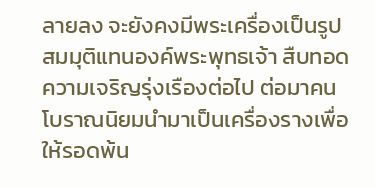ลายลง จะยังคงมีพระเครื่องเป็นรูปสมมุติแทนองค์พระพุทธเจ้า สืบทอดความเจริญรุ่งเรืองต่อไป ต่อมาคนโบราณนิยมนำมาเป็นเครื่องรางเพื่อให้รอดพ้น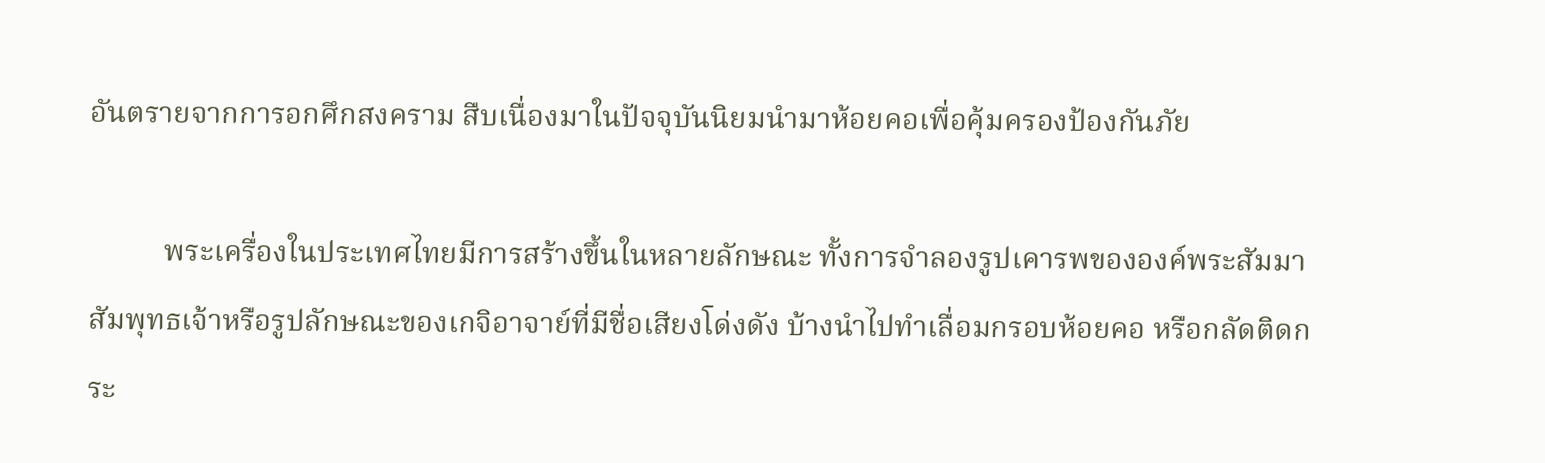อันตรายจากการอกศึกสงคราม สืบเนื่องมาในปัจจุบันนิยมนำมาห้อยคอเพื่อคุ้มครองป้องกันภัย

          พระเครื่องในประเทศไทยมีการสร้างขึ้นในหลายลักษณะ ทั้งการจำลองรูปเคารพขององค์พระสัมมาสัมพุทธเจ้าหรือรูปลักษณะของเกจิอาจาย์ที่มีชื่อเสียงโด่งดัง บ้างนำไปทำเลื่อมกรอบห้อยคอ หรือกลัดติดกระ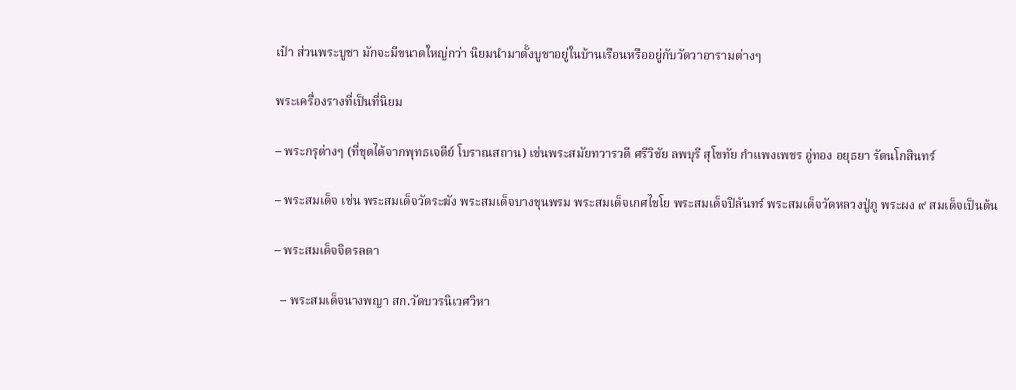เป๋า ส่วนพระบูชา มักจะมีขนาดใหญ่กว่า นิยมนำมาตั้งบูชาอยู่ในบ้านเรือนหรืออยู่กับวัดวาอารามต่างๆ

พระเครื่องรางที่เป็นที่นิยม

– พระกรุต่างๆ (ที่ขุดได้จากพุทธเจดีย์ โบราณสถาน) เช่นพระสมัยทวารวดี ศรีวิชัย ลพบุรี สุโขทัย กำแพงเพชร อู่ทอง อยุธยา รัตนโกสินทร์

– พระสมเด็จ เช่น พระสมเด็จวัดระฆัง พระสมเด็จบางขุนพรม พระสมเด็จเกศไชโย พระสมเด็จปิลันทร์ พระสมเด็จวัดหลวงปู่ภู พระผง ๙ สมเด็จเป็นต้น

– พระสมเด็จจิตรลดา

  – พระสมเด็จนางพญา สก.วัดบวรนิเวศวิหา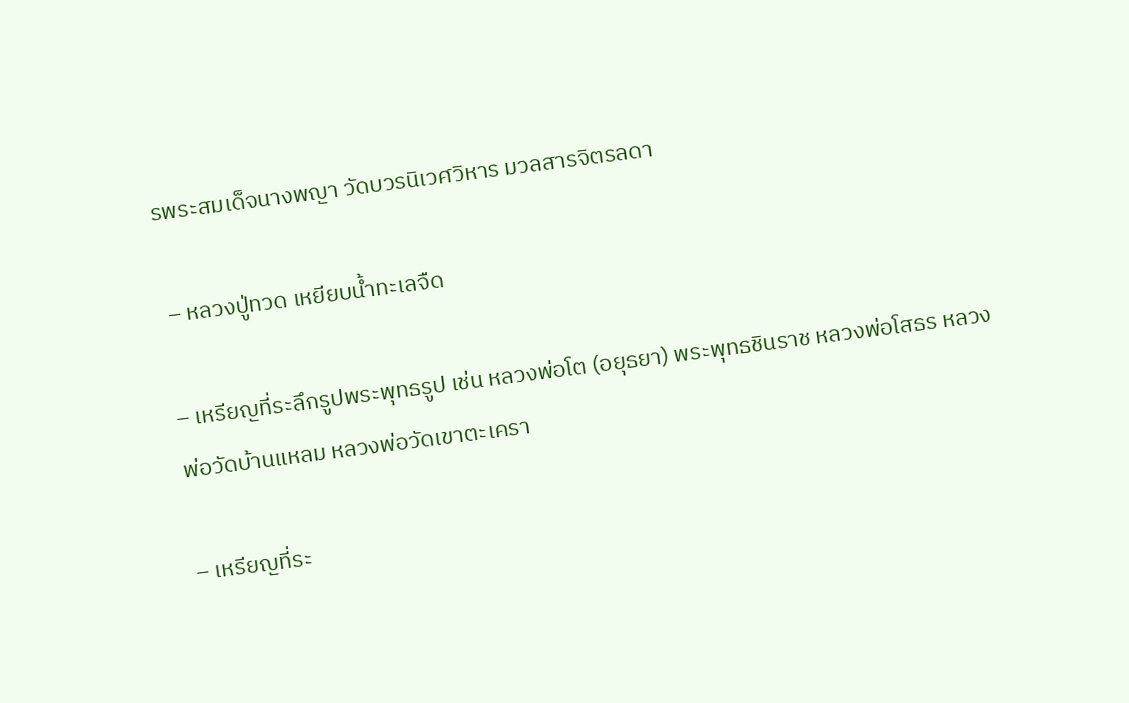รพระสมเด็จนางพญา วัดบวรนิเวศวิหาร มวลสารจิตรลดา

 – หลวงปู่ทวด เหยียบน้ำทะเลจืด

– เหรียญที่ระลึกรูปพระพุทธรูป เช่น หลวงพ่อโต (อยุธยา) พระพุทธชินราช หลวงพ่อโสธร หลวงพ่อวัดบ้านแหลม หลวงพ่อวัดเขาตะเครา

– เหรียญที่ระ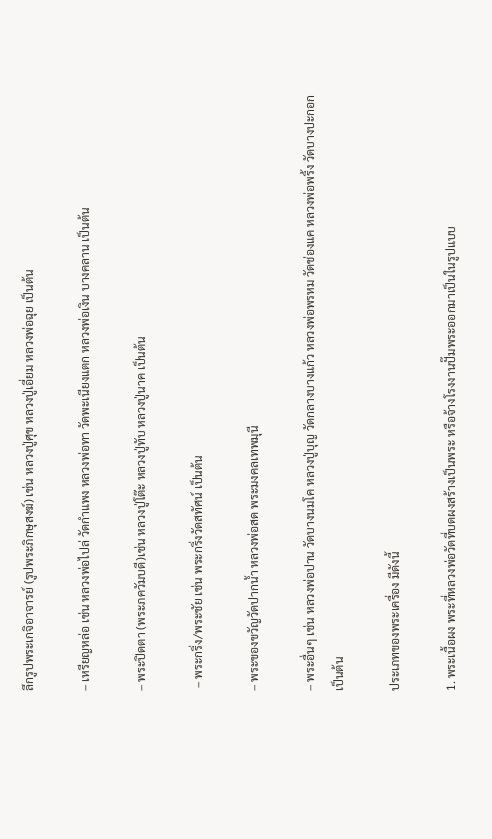ลึกรูปพระเกจิอาจารย์ (รูปพระภิกษุสงฆ์) เช่น หลวงปู่ศุข หลวงปู่เอี่ยม หลวงพ่อฉุย เป็นต้น

– เหรียญหล่อ เช่น หลวงพ่อไปล่ วัดกำแพง หลวงพ่อทา วัดพะเนียงแตก หลวงพ่อเงิน บางคลาน เป็นต้น

– พระปิดตา (พระภควัมบดี)เช่น หลวงปู่โต๊ะ หลวงปู่ทับ หลวงปู่นาค เป็นต้น

 – พระกริ่ง/พระชัย เช่น พระกริ่งวัดสทัศน์ เป็นต้น

– พระของขวัญวัดปากน้ำ หลวงพ่อสด พระมงคลเทพมุนี

– พระอื่นๆ เช่น หลวงพ่อปาน วัดบางนมโค หลวงปู่บุญ วัดกลางบางแก้ว หลวงพ่อพรหม วัดช่องแค หลวงพ่อพริ้ง วัดบางปะกอก เป็นต้น

ประเภทของพระเครื่อง มีดังนี้

1. พระเนื้อผง พระที่หลวงพ่อวัดที่บดผงสร้างเป็นพระ หรือจ้างโรงงานปั๊มพระออกมาเป็นในรูปแบบ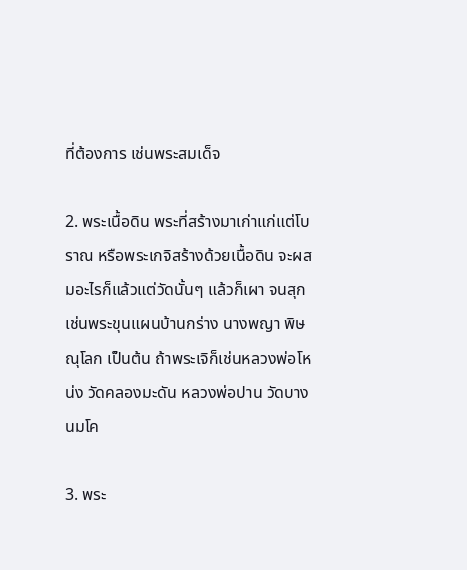ที่ต้องการ เช่นพระสมเด็จ

2. พระเนื้อดิน พระที่สร้างมาเก่าแก่แต่โบราณ หรือพระเกจิสร้างด้วยเนื้อดิน จะผสมอะไรก็แล้วแต่วัดนั้นๆ แล้วก็เผา จนสุก เช่นพระขุนแผนบ้านกร่าง นางพญา พิษณุโลก เป็นต้น ถ้าพระเจิก็เช่นหลวงพ่อโหน่ง วัดคลองมะดัน หลวงพ่อปาน วัดบางนมโค

3. พระ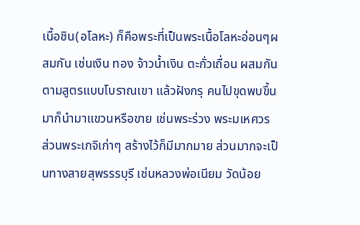เนื้อชิน(อโลหะ) ก็คือพระที่เป็นพระเนื้อโลหะอ่อนๆผสมกัน เช่นเงิน ทอง จ้าวน้ำเงิน ตะกั่วเถื่อน ผสมกันตามสูตรแบบโบราณเขา แล้วฝังกรุ คนไปขุดพบขึ้นมาก็นำมาแขวนหรือขาย เช่นพระร่วง พระมเหศวร ส่วนพระเกจิเก่าๆ สร้างไว้ก็มีมากมาย ส่วนมากจะเป็นทางสายสุพรรรบุรี เช่นหลวงพ่อเนียม วัดน้อย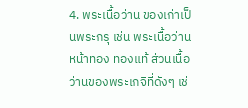4. พระเนื้อว่าน ของเก่าเป็นพระกรุ เช่น พระเนื้อว่านหน้าทอง ทองแท้ ส่วนเนื้อว่านของพระเกจิที่ดังๆ เช่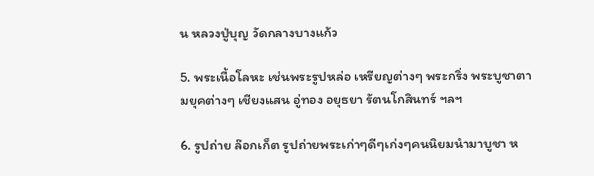น หลวงปู่บุญ วัดกลางบางแก้ว

5. พระเนื้อโลหะ เช่นพระรูปหล่อ เหรียญต่างๆ พระกริ่ง พระบูชาตามยุคต่างๆ เชียงแสน อู่ทอง อยุธยา รัตนโกสินทร์ ฯลฯ

6. รูปถ่าย ล๊อกเก็ต รูปถ่ายพระเก่าๆดีๆเก่งๆคนนิยมนำมาบูชา ห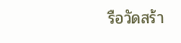รือวัดสร้า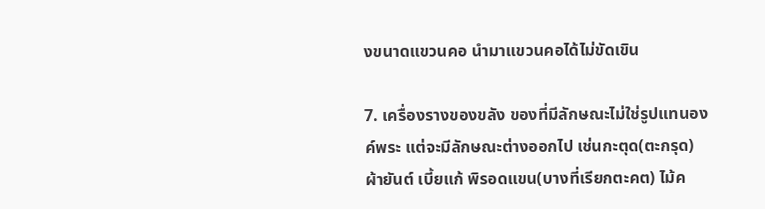งขนาดแขวนคอ นำมาแขวนคอได้ไม่ขัดเขิน

7. เครื่องรางของขลัง ของที่มีลักษณะไม่ใช่รูปแทนองค์พระ แต่จะมีลักษณะต่างออกไป เช่นกะตุด(ตะกรุด) ผ้ายันต์ เบี้ยแก้ พิรอดแขน(บางที่เรียกตะคต) ไม้ค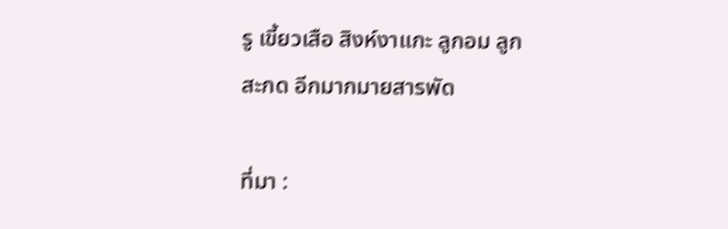รู เขี้ยวเสือ สิงห์งาแกะ ลูกอม ลูกสะกด อีกมากมายสารพัด

ที่มา :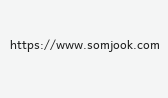https://www.somjook.com